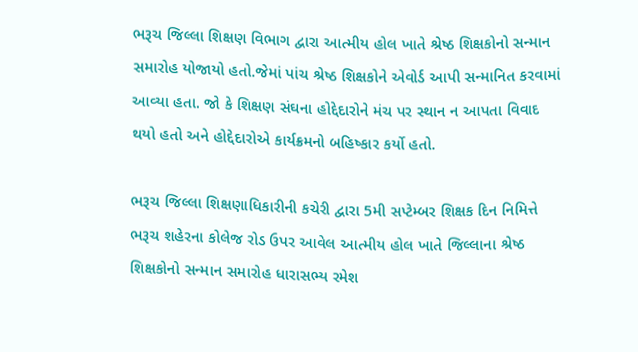ભરૂચ જિલ્લા શિક્ષણ વિભાગ દ્વારા આત્મીય હોલ ખાતે શ્રેષ્ઠ શિક્ષકોનો સન્માન સમારોહ યોજાયો હતો.જેમાં પાંચ શ્રેષ્ઠ શિક્ષકોને એવોર્ડ આપી સન્માનિત કરવામાં આવ્યા હતા. જો કે શિક્ષણ સંઘના હોદ્દેદારોને મંચ પર સ્થાન ન આપતા વિવાદ થયો હતો અને હોદ્દેદારોએ કાર્યક્રમનો બહિષ્કાર કર્યો હતો.

ભરૂચ જિલ્લા શિક્ષણાધિકારીની કચેરી દ્વારા 5મી સપ્ટેમ્બર શિક્ષક દિન નિમિત્તે ભરૂચ શહેરના કોલેજ રોડ ઉપર આવેલ આત્મીય હોલ ખાતે જિલ્લાના શ્રેષ્ઠ શિક્ષકોનો સન્માન સમારોહ ધારાસભ્ય રમેશ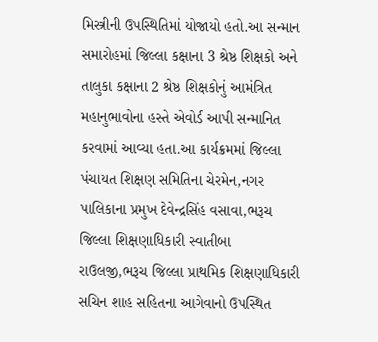મિસ્ત્રીની ઉપસ્થિતિમાં યોજાયો હતો.આ સન્માન સમારોહમાં જિલ્લા કક્ષાના 3 શ્રેષ્ઠ શિક્ષકો અને તાલુકા કક્ષાના 2 શ્રેષ્ઠ શિક્ષકોનું આમંત્રિત મહાનુભાવોના હસ્તે એવોર્ડ આપી સન્માનિત કરવામાં આવ્યા હતા.આ કાર્યક્રમમાં જિલ્લા પંચાયત શિક્ષણ સમિતિના ચેરમેન,નગર પાલિકાના પ્રમુખ દેવેન્દ્રસિંહ વસાવા,ભરૂચ જિલ્લા શિક્ષણાધિકારી સ્વાતીબા રાઉલજી,ભરૂચ જિલ્લા પ્રાથમિક શિક્ષણાધિકારી સચિન શાહ સહિતના આગેવાનો ઉપસ્થિત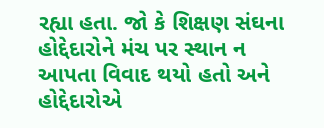રહ્યા હતા. જો કે શિક્ષણ સંઘના હોદ્દેદારોને મંચ પર સ્થાન ન આપતા વિવાદ થયો હતો અને હોદ્દેદારોએ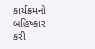કાર્યક્રમનો બહિષ્કાર કરી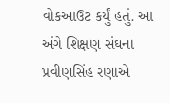વોકઆઉટ કર્યું હતું. આ અંગે શિક્ષણ સંઘના પ્રવીણસિંહ રણાએ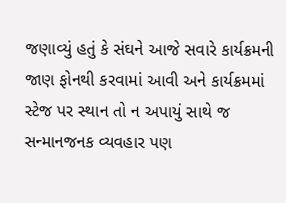જણાવ્યું હતું કે સંઘને આજે સવારે કાર્યક્રમની જાણ ફોનથી કરવામાં આવી અને કાર્યક્રમમાં સ્ટેજ પર સ્થાન તો ન અપાયું સાથે જ સન્માનજનક વ્યવહાર પણ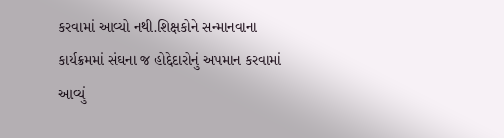કરવામાં આવ્યો નથી.શિક્ષકોને સન્માનવાના કાર્યક્રમમાં સંઘના જ હોદ્દેદારોનું અપમાન કરવામાં આવ્યું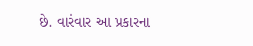છે. વારંવાર આ પ્રકારના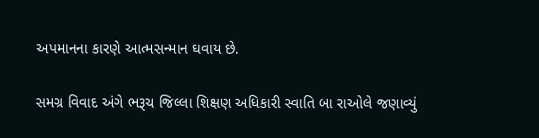અપમાનના કારણે આત્મસન્માન ઘવાય છે.

સમગ્ર વિવાદ અંગે ભરૂચ જિલ્લા શિક્ષણ અધિકારી સ્વાતિ બા રાઓલે જણાવ્યું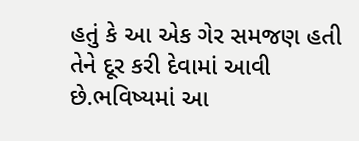હતું કે આ એક ગેર સમજણ હતી તેને દૂર કરી દેવામાં આવી છે.ભવિષ્યમાં આ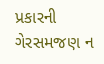પ્રકારની ગેરસમજણ ન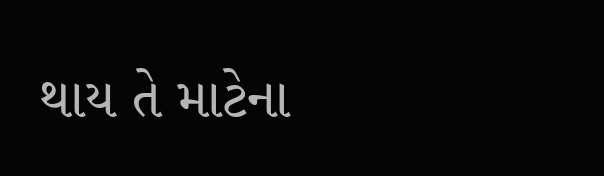થાય તે માટેના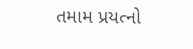તમામ પ્રયત્નો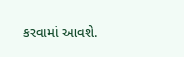કરવામાં આવશે.